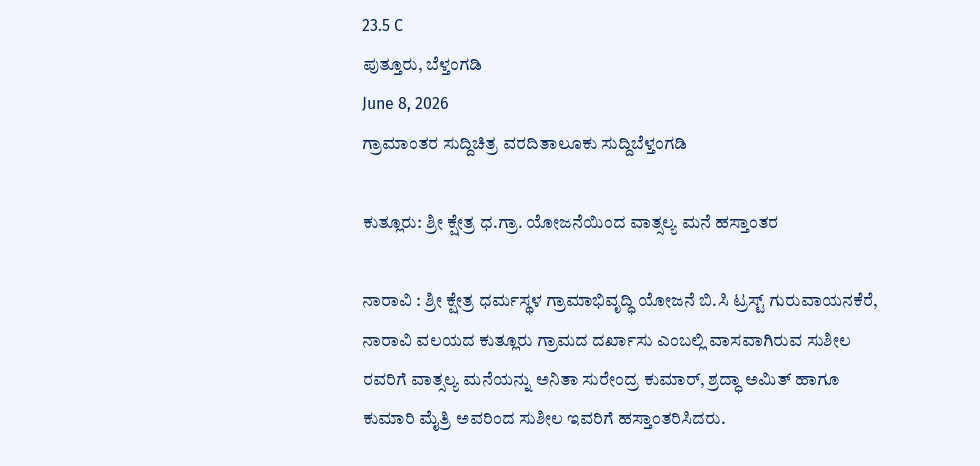23.5 C
ಪುತ್ತೂರು, ಬೆಳ್ತಂಗಡಿ
June 8, 2026
ಗ್ರಾಮಾಂತರ ಸುದ್ದಿಚಿತ್ರ ವರದಿತಾಲೂಕು ಸುದ್ದಿಬೆಳ್ತಂಗಡಿ

ಕುತ್ಲೂರು: ಶ್ರೀ ಕ್ಷೇತ್ರ ಧ.ಗ್ರಾ. ಯೋಜನೆಯಿಂದ ವಾತ್ಸಲ್ಯ ಮನೆ ಹಸ್ತಾಂತರ

ನಾರಾವಿ : ಶ್ರೀ ಕ್ಷೇತ್ರ ಧರ್ಮಸ್ಥಳ ಗ್ರಾಮಾಭಿವೃದ್ಧಿ ಯೋಜನೆ ಬಿ.ಸಿ ಟ್ರಸ್ಟ್ ಗುರುವಾಯನಕೆರೆ, ನಾರಾವಿ ವಲಯದ ಕುತ್ಲೂರು ಗ್ರಾಮದ ದರ್ಖಾಸು ಎಂಬಲ್ಲಿ ವಾಸವಾಗಿರುವ ಸುಶೀಲ ರವರಿಗೆ ವಾತ್ಸಲ್ಯ ಮನೆಯನ್ನು ಅನಿತಾ ಸುರೇಂದ್ರ ಕುಮಾರ್, ಶ್ರದ್ಧಾ ಅಮಿತ್ ಹಾಗೂ ಕುಮಾರಿ ಮೈತ್ರಿ ಅವರಿಂದ ಸುಶೀಲ ಇವರಿಗೆ ಹಸ್ತಾಂತರಿಸಿದರು.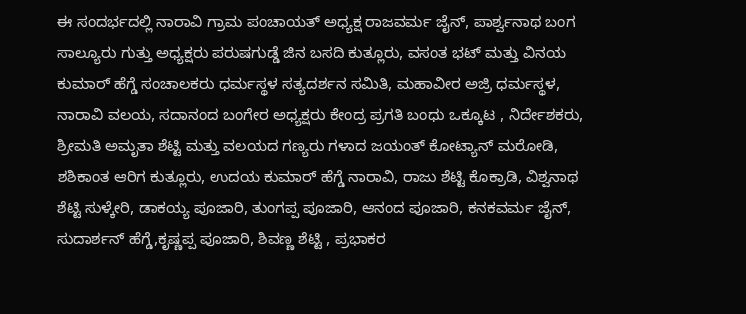ಈ ಸಂದರ್ಭದಲ್ಲಿ ನಾರಾವಿ ಗ್ರಾಮ ಪಂಚಾಯತ್ ಅಧ್ಯಕ್ಷ ರಾಜವರ್ಮ ಜೈನ್, ಪಾರ್ಶ್ವನಾಥ ಬಂಗ ಸಾಲ್ಯೂರು ಗುತ್ತು ಅಧ್ಯಕ್ಷರು ಪರುಷಗುಡ್ಡೆ ಜಿನ ಬಸದಿ ಕುತ್ಲೂರು, ವಸಂತ ಭಟ್ ಮತ್ತು ವಿನಯ ಕುಮಾರ್ ಹೆಗ್ಡೆ ಸಂಚಾಲಕರು ಧರ್ಮಸ್ಥಳ ಸತ್ಯದರ್ಶನ ಸಮಿತಿ, ಮಹಾವೀರ ಅಜ್ರಿ ಧರ್ಮಸ್ಥಳ, ನಾರಾವಿ ವಲಯ, ಸದಾನಂದ ಬಂಗೇರ ಅಧ್ಯಕ್ಷರು ಕೇಂದ್ರ ಪ್ರಗತಿ ಬಂಧು ಒಕ್ಕೂಟ , ನಿರ್ದೇಶಕರು, ಶ್ರೀಮತಿ ಅಮೃತಾ ಶೆಟ್ಟಿ ಮತ್ತು ವಲಯದ ಗಣ್ಯರು ಗಳಾದ ಜಯಂತ್ ಕೋಟ್ಯಾನ್ ಮರೋಡಿ, ಶಶಿಕಾಂತ ಆರಿಗ ಕುತ್ಲೂರು, ಉದಯ ಕುಮಾರ್ ಹೆಗ್ಡೆ ನಾರಾವಿ, ರಾಜು ಶೆಟ್ಟಿ ಕೊಕ್ರಾಡಿ, ವಿಶ್ವನಾಥ ಶೆಟ್ಟಿ ಸುಳ್ಕೇರಿ, ಡಾಕಯ್ಯ ಪೂಜಾರಿ, ತುಂಗಪ್ಪ ಪೂಜಾರಿ, ಆನಂದ ಪೂಜಾರಿ, ಕನಕವರ್ಮ ಜೈನ್, ಸುದಾರ್ಶನ್ ಹೆಗ್ಡೆ,ಕೃಷ್ಣಪ್ಪ ಪೂಜಾರಿ, ಶಿವಣ್ಣ ಶೆಟ್ಟಿ , ಪ್ರಭಾಕರ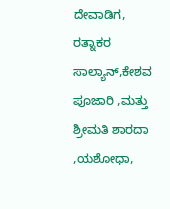ದೇವಾಡಿಗ, ರತ್ನಾಕರ ಸಾಲ್ಯಾನ್,ಕೇಶವ ಪೂಜಾರಿ ,ಮತ್ತು ಶ್ರೀಮತಿ ಶಾರದಾ ,ಯಶೋಧಾ,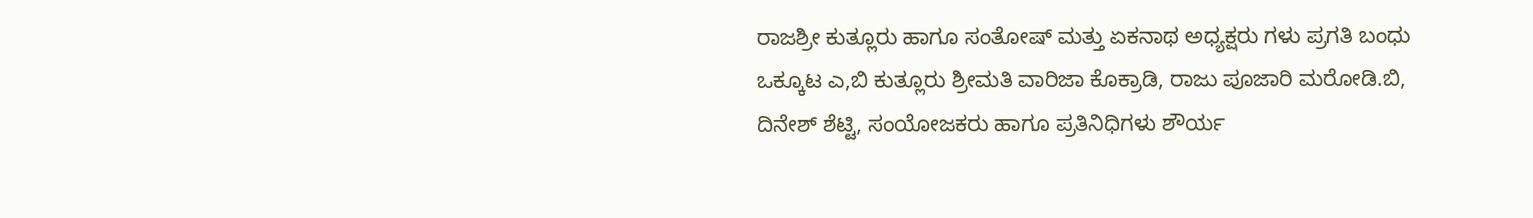ರಾಜಶ್ರೀ ಕುತ್ಲೂರು ಹಾಗೂ ಸಂತೋಷ್ ಮತ್ತು ಏಕನಾಥ ಅಧ್ಯಕ್ಷರು ಗಳು ಪ್ರಗತಿ ಬಂಧು ಒಕ್ಕೂಟ ಎ,ಬಿ ಕುತ್ಲೂರು ಶ್ರೀಮತಿ ವಾರಿಜಾ ಕೊಕ್ರಾಡಿ, ರಾಜು ಪೂಜಾರಿ ಮರೋಡಿ.ಬಿ, ದಿನೇಶ್ ಶೆಟ್ಟಿ, ಸಂಯೋಜಕರು ಹಾಗೂ ಪ್ರತಿನಿಧಿಗಳು ಶೌರ್ಯ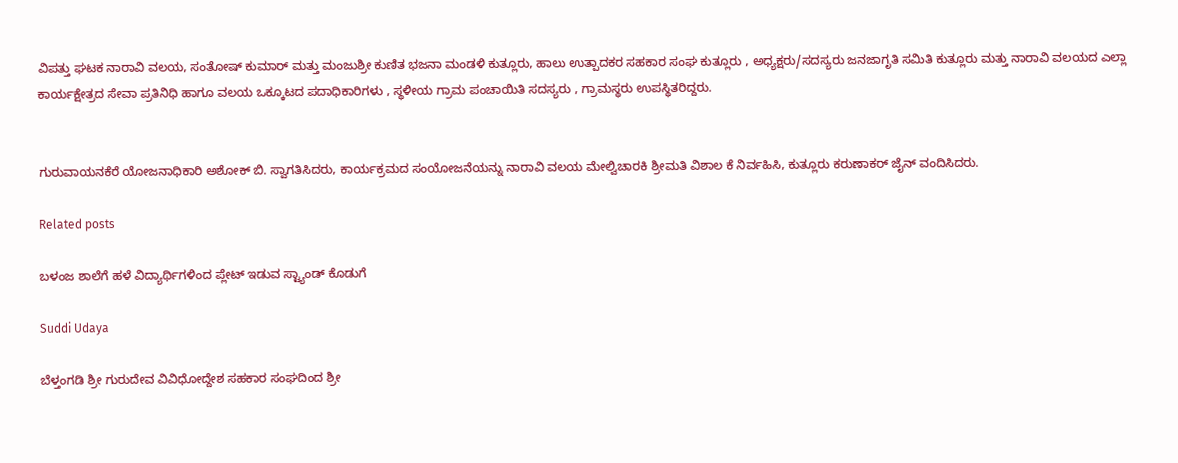ವಿಪತ್ತು ಘಟಕ ನಾರಾವಿ ವಲಯ, ಸಂತೋಷ್ ಕುಮಾರ್ ಮತ್ತು ಮಂಜುಶ್ರೀ ಕುಣಿತ ಭಜನಾ ಮಂಡಳಿ ಕುತ್ಲೂರು, ಹಾಲು ಉತ್ಪಾದಕರ ಸಹಕಾರ ಸಂಘ ಕುತ್ಲೂರು , ಅಧ್ಯಕ್ಷರು/ಸದಸ್ಯರು ಜನಜಾಗೃತಿ ಸಮಿತಿ ಕುತ್ಲೂರು ಮತ್ತು ನಾರಾವಿ ವಲಯದ ಎಲ್ಲಾ ಕಾರ್ಯಕ್ಷೇತ್ರದ ಸೇವಾ ಪ್ರತಿನಿಧಿ ಹಾಗೂ ವಲಯ ಒಕ್ಕೂಟದ ಪದಾಧಿಕಾರಿಗಳು , ಸ್ಥಳೀಯ ಗ್ರಾಮ ಪಂಚಾಯಿತಿ ಸದಸ್ಯರು , ಗ್ರಾಮಸ್ಥರು ಉಪಸ್ಥಿತರಿದ್ದರು.


ಗುರುವಾಯನಕೆರೆ ಯೋಜನಾಧಿಕಾರಿ ಅಶೋಕ್ ಬಿ. ಸ್ವಾಗತಿಸಿದರು, ಕಾರ್ಯಕ್ರಮದ ಸಂಯೋಜನೆಯನ್ನು ನಾರಾವಿ ವಲಯ ಮೇಲ್ವಿಚಾರಕಿ ಶ್ರೀಮತಿ ವಿಶಾಲ ಕೆ ನಿರ್ವಹಿಸಿ, ಕುತ್ಲೂರು ಕರುಣಾಕರ್ ಜೈನ್ ವಂದಿಸಿದರು.

Related posts

ಬಳಂಜ ಶಾಲೆಗೆ ಹಳೆ ವಿದ್ಯಾರ್ಥಿಗಳಿಂದ ಪ್ಲೇಟ್ ಇಡುವ ಸ್ಟ್ಯಾಂಡ್ ಕೊಡುಗೆ

Suddi Udaya

ಬೆಳ್ತಂಗಡಿ ಶ್ರೀ ಗುರುದೇವ ವಿವಿಧೋದ್ದೇಶ ಸಹಕಾರ ಸಂಘದಿಂದ ಶ್ರೀ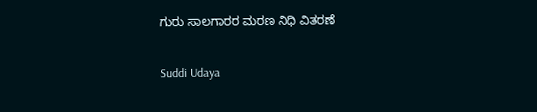ಗುರು ಸಾಲಗಾರರ ಮರಣ ನಿಧಿ ವಿತರಣೆ

Suddi Udaya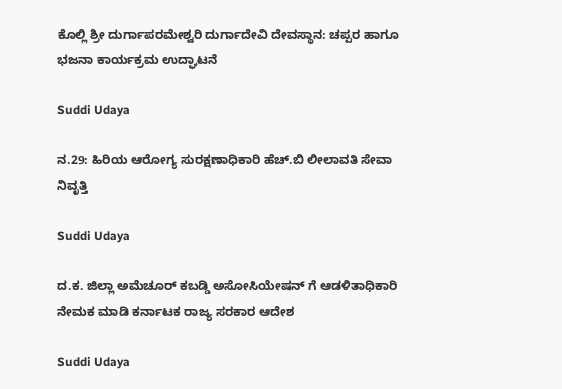ಕೊಲ್ಲಿ ಶ್ರೀ ದುರ್ಗಾಪರಮೇಶ್ವರಿ ದುರ್ಗಾದೇವಿ ದೇವಸ್ಥಾನ: ಚಪ್ಪರ ಹಾಗೂ ಭಜನಾ ಕಾರ್ಯಕ್ರಮ ಉದ್ಘಾಟನೆ

Suddi Udaya

ನ.29: ಹಿರಿಯ ಆರೋಗ್ಯ ಸುರಕ್ಷಣಾಧಿಕಾರಿ ಹೆಚ್.ಬಿ ಲೀಲಾವತಿ ಸೇವಾ ನಿವೃತ್ತಿ

Suddi Udaya

ದ.ಕ. ಜಿಲ್ಲಾ ಅಮೆಚೂರ್ ಕಬಡ್ಡಿ ಅಸೋಸಿಯೇಷನ್ ಗೆ ಆಡಳಿತಾಧಿಕಾರಿ ನೇಮಕ ಮಾಡಿ ಕರ್ನಾಟಕ ರಾಜ್ಯ ಸರಕಾರ ಆದೇಶ

Suddi Udaya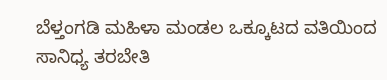ಬೆಳ್ತಂಗಡಿ ಮಹಿಳಾ ಮಂಡಲ ಒಕ್ಕೂಟದ ವತಿಯಿಂದ ಸಾನಿಧ್ಯ ತರಬೇತಿ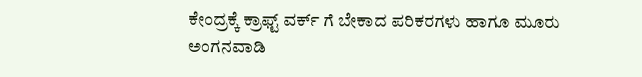ಕೇಂದ್ರಕ್ಕೆ ಕ್ರಾಫ್ಟ್ ವರ್ಕ್ ಗೆ ಬೇಕಾದ ಪರಿಕರಗಳು ಹಾಗೂ ಮೂರು ಅಂಗನವಾಡಿ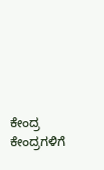ಕೇಂದ್ರ ಕೇಂದ್ರಗಳಿಗೆ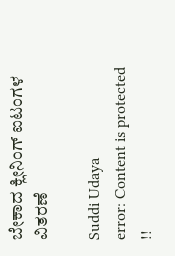ಬೇಕಾದ ಕ್ಲೀನಿಂಗ್ ಐಟಂಗಳ ವಿತರಣೆ

Suddi Udaya
error: Content is protected !!